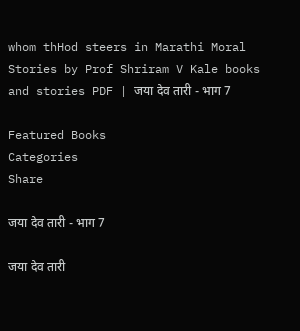whom thHod steers in Marathi Moral Stories by Prof Shriram V Kale books and stories PDF | जया देव तारी - भाग 7

Featured Books
Categories
Share

जया देव तारी - भाग 7

जया देव तारी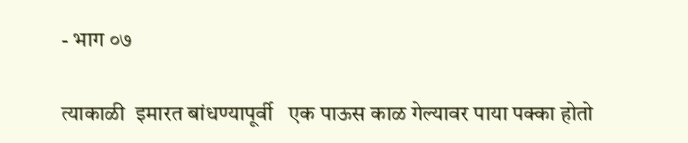- भाग ०७

त्याकाळी  इमारत बांधण्यापूर्वी   एक पाऊस काळ गेल्यावर पाया पक्का होतो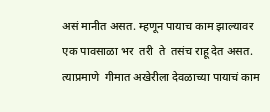असं मानीत असत. म्हणून पायाच काम झाल्यावर एक पावसाळा भर  तरी  ते  तसंच राहू देत असत. त्याप्रमाणे  गीमात अखेरीला देवळाच्या पायाचं काम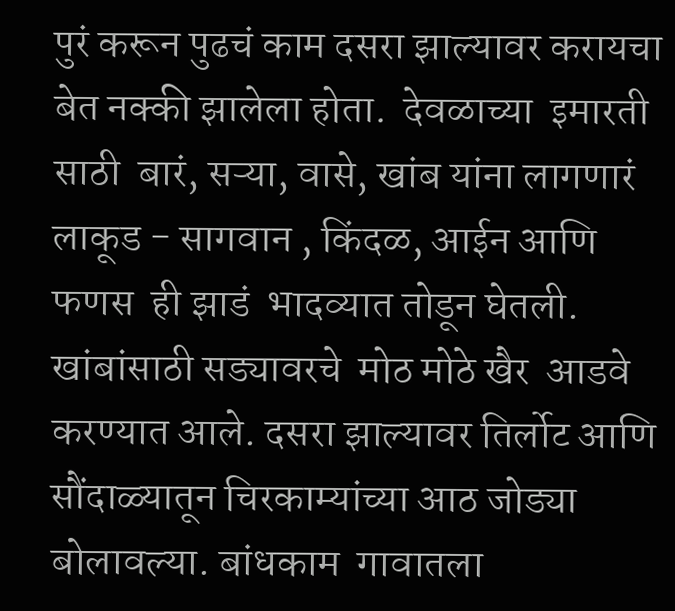पुरं करून पुढचं काम दसरा झाल्यावर करायचा बेत नक्की झालेला होता.  देवळाच्या  इमारती साठी  बारं, सऱ्या, वासे, खांब यांना लागणारं  लाकूड - सागवान , किंदळ, आईन आणि  फणस  ही झाडं  भादव्यात तोडून घेतली.  खांबांसाठी सड्यावरचे  मोठ मोठे खैर  आडवे करण्यात आले. दसरा झाल्यावर तिर्लोट आणि  सौंदाळ्यातून चिरकाम्यांच्या आठ जोड्या   बोलावल्या. बांधकाम  गावातला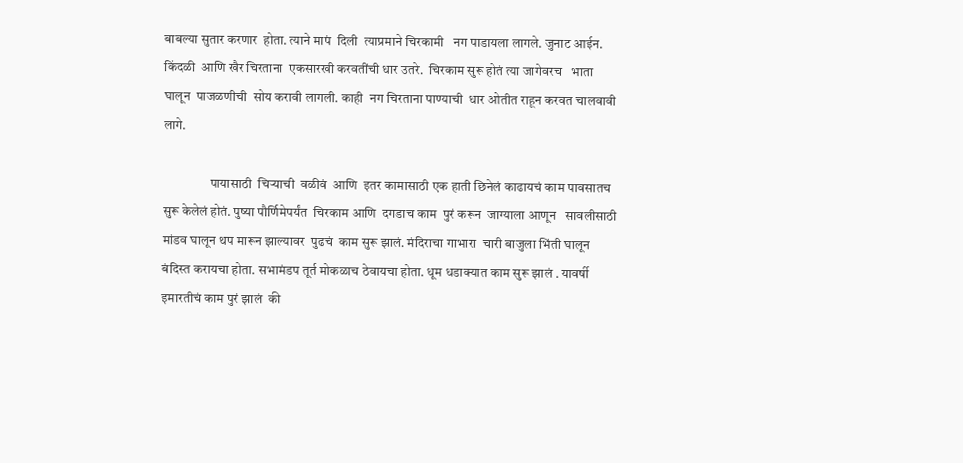बाबल्या सुतार करणार  होता. त्याने मापं  दिली  त्याप्रमाने चिरकामी   नग पाडायला लागले. जुनाट आईन. किंदळी  आणि खैर चिरताना  एकसारखी करवतींची धार उतरे.  चिरकाम सुरू होतं त्या जागेवरच   भाता घालून  पाजळणीची  सोय करावी लागली. काही  नग चिरताना पाण्याची  धार ओतीत राहून करवत चालवावी लागे.

                  पायासाठी  चिर्‍याची  वळीवं  आणि  इतर कामासाठी एक हाती छिनेलं काढायचं काम पावसातच सुरू केलेलं होतं. पुष्या पौर्णिमेपर्यंत  चिरकाम आणि  दगडाच काम  पुरं करून  जाग्याला आणून   सावलीसाठी मांडव घालून थप मारून झाल्यावर  पुढचं  काम सुरू झालं. मंदिराचा गाभारा  चारी बाजुला भिंती घालून  बंदिस्त करायचा होता. सभामंडप तूर्त मोकळाच ठेवायचा होता. धूम धडाक्यात काम सुरू झालं . यावर्षी  इमारतीचं काम पुरं झालं  की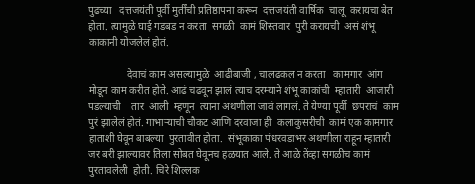पुढच्या   दत्तजयंती पूर्वी मुर्तींची प्रतिष्ठापना करून  दत्तजयंती वार्षिक  चालू  करायचा बेत होता. त्यामुळे घाई गडबड न करता  सगळी  कामं शिस्तवार  पुरी करायची  असं शंभू काकानी योजलेलं होतं.

               देवाचं काम असल्यामुळे  आढीबाजी , चालढकल न करता   कामगार  आंग मोडून काम करीत होते. आढं चढवून झालं त्याच दरम्याने शंभू काकांची  म्हातारी  आजारी पडल्याची    तार  आली  म्हणून  त्याना अथणीला जावं लागलं. ते येण्या पूर्वी  छपराचं  काम पुरं झालेलं होतं. गाभाऱ्याची चौकट आणि दरवाजा ही  कलाकुसरीची  कामं एक कामगार हाताशी घेवून बाबल्या  पुरतावीत होता.  संभूकाका पंधरवडाभर अथणीला राहून म्हातारी  जर बरी झाल्यावर तिला सोबत घेवूनच हळयात आले. ते आळे तेंव्हा सगळीच कामं पुरतावलेली  होती. चिरे शिल्लक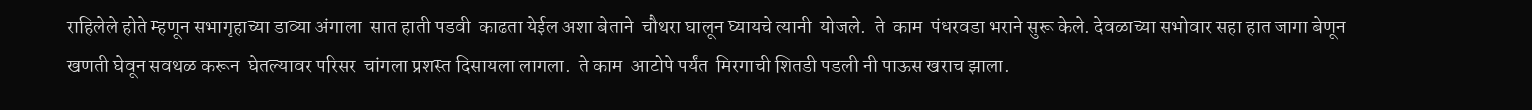राहिलेले होते म्हणून सभागृहाच्या डाव्या अंगाला  सात हाती पडवी  काढता येईल अशा बेताने  चौथरा घालून घ्यायचे त्यानी  योजले.  ते  काम  पंधरवडा भराने सुरू केले. देवळाच्या सभोवार सहा हात जागा बेणून  खणती घेवून सवथळ करून  घेतल्यावर परिसर  चांगला प्रशस्त दिसायला लागला.  ते काम  आटोपे पर्यंत  मिरगाची शितडी पडली नी पाऊस खराच झाला.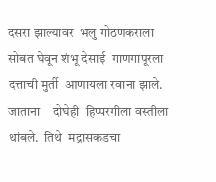दसरा झाल्यावर  भलु गोठणकराला सोबत घेवून शंभू देसाई  गाणगापूरला दत्ताची मुर्ती  आणायला रवाना झाले. जाताना    दोघेही  हिप्परगीला वस्तीला  थांबले.  तिथे  मद्रासकडचा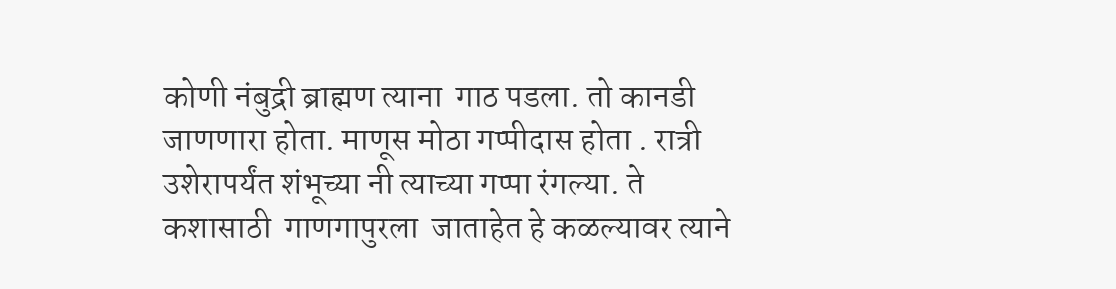कोणी नंबुद्री ब्राह्मण त्याना  गाठ पडला. तो कानडी  जाणणारा होता. माणूस मोठा गप्पीदास होता . रात्री उशेरापर्यंत शंभूच्या नी त्याच्या गप्पा रंगल्या. ते कशासाठी  गाणगापुरला  जाताहेत हे कळल्यावर त्याने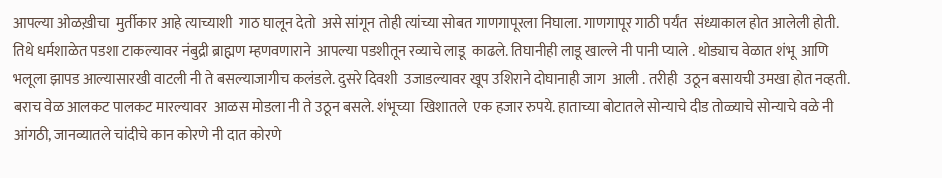आपल्या ओळख़ीचा  मुर्तीकार आहे त्याच्याशी  गाठ घालून देतो  असे सांगून तोही त्यांच्या सोबत गाणगापूरला निघाला. गाणगापूर गाठी पर्यंत  संध्याकाल होत आलेली होती.  तिथे धर्मशाळेत पडशा टाकल्यावर नंबुद्री ब्राह्मण म्हणवणाराने  आपल्या पडशीतून रव्याचे लाडू  काढले. तिघानीही लाडू खाल्ले नी पानी प्याले . थोड्याच वेळात शंभू  आणि  भलूला झापड आल्यासारखी वाटली नी ते बसल्याजागीच कलंडले. दुसरे दिवशी  उजाडल्यावर खूप उशिराने दोघानाही जाग  आली . तरीही  उठून बसायची उमखा होत नव्हती. बराच वेळ आलकट पालकट मारल्यावर  आळस मोडला नी ते उठून बसले. शंभूच्या  खिशातले  एक हजार रुपये. हाताच्या बोटातले सोन्याचे दीड तोळ्याचे सोन्याचे वळे नी आंगठी, जानव्यातले चांदीचे कान कोरणे नी दात कोरणे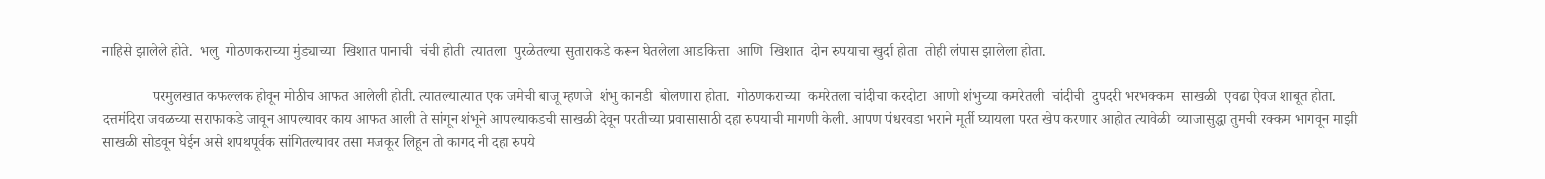नाहिसे झालेले होते.  भलु  गोठणकराच्या मुंड्याच्या  खिशात पानाची  चंची होती  त्यातला  पुरळेतल्या सुताराकडे करून घेतलेला आडकित्ता  आणि  खिशात  दोन रुपयाचा खुर्दा होता  तोही लंपास झालेला होता.

              परमुलखात कफल्लक होवून मोठीच आफत आलेली होती. त्यातल्यात्यात एक जमेची बाजू म्हणजे  शंभु कानडी  बोलणारा होता.  गोठणकराच्या  कमरेतला चांदीचा करदोटा  आणो शंभुच्या कमरेतली  चांदीची  दुपदरी भरभक्कम  साखळी  एवढा ऐवज शाबूत होता.  दत्तमंदिरा जवळच्या सराफाकडे जावून आपल्यावर काय आफत आली ते सांगून शंभूने आपल्याकडची साखळी देवून परतीच्या प्रवासासाठी दहा रुपयाची मागणी केली. आपण पंधरवडा भराने मूर्ती घ्यायला परत खेप करणार आहोत त्यावेळी  व्याजासुद्धा तुमची रक्कम भागवून माझी साखळी सोडवून घेईन असे शपथपूर्वक सांगितल्यावर तसा मजकूर लिहून तो कागद नी दहा रुपये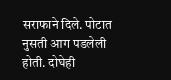सराफाने दिले. पोटात नुसती आग पडलेली होती. दोघेही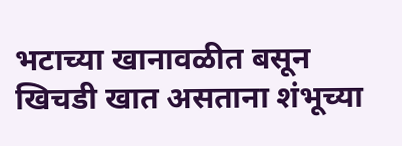भटाच्या खानावळीत बसून खिचडी खात असताना शंभूच्या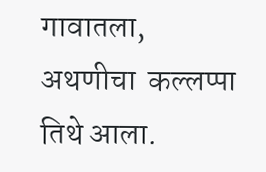गावातला, अथणीचा  कल्लप्पा तिथे आला.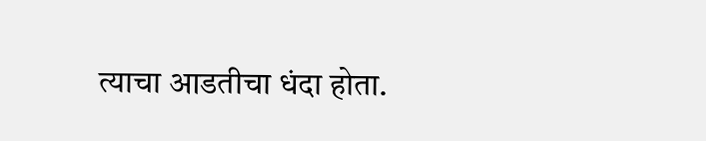त्याचा आडतीचा धंदा होता.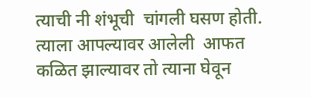त्याची नी शंभूची  चांगली घसण होती. त्याला आपल्यावर आलेली  आफत कळित झाल्यावर तो त्याना घेवून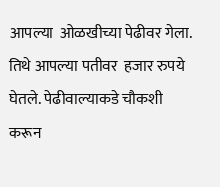आपल्या  ओळखीच्या पेढीवर गेला. तिथे आपल्या पतीवर  हजार रुपये घेतले. पेढीवाल्याकडे चौकशी करून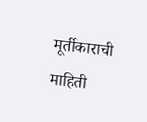मूर्तीकाराची  माहिती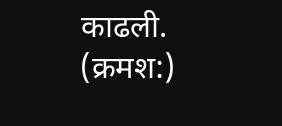काढली. (क्रमश:)